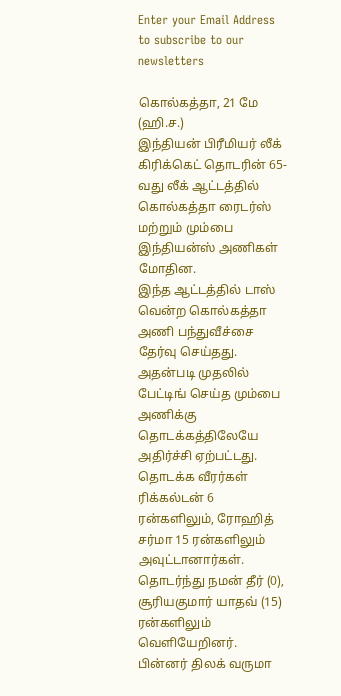Enter your Email Address to subscribe to our newsletters

கொல்கத்தா, 21 மே (ஹி.ச.)
இந்தியன் பிரீமியர் லீக் கிரிக்கெட் தொடரின் 65-வது லீக் ஆட்டத்தில் கொல்கத்தா ரைடர்ஸ் மற்றும் மும்பை இந்தியன்ஸ் அணிகள் மோதின.
இந்த ஆட்டத்தில் டாஸ் வென்ற கொல்கத்தா அணி பந்துவீச்சை தேர்வு செய்தது. அதன்படி முதலில் பேட்டிங் செய்த மும்பை அணிக்கு தொடக்கத்திலேயே அதிர்ச்சி ஏற்பட்டது. தொடக்க வீரர்கள் ரிக்கல்டன் 6 ரன்களிலும், ரோஹித் சர்மா 15 ரன்களிலும் அவுட்டானார்கள். தொடர்ந்து நமன் தீர் (0), சூரியகுமார் யாதவ் (15) ரன்களிலும் வெளியேறினர்.
பின்னர் திலக் வருமா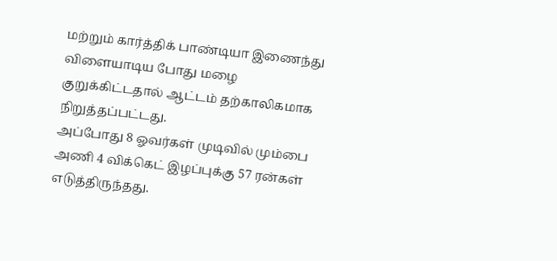மற்றும் கார்த்திக் பாண்டியா இணைந்து விளையாடிய போது மழை குறுக்கிட்டதால் ஆட்டம் தற்காலிகமாக நிறுத்தப்பட்டது.
அப்போது 8 ஓவர்கள் முடிவில் மும்பை அணி 4 விக்கெட் இழப்புக்கு 57 ரன்கள் எடுத்திருந்தது.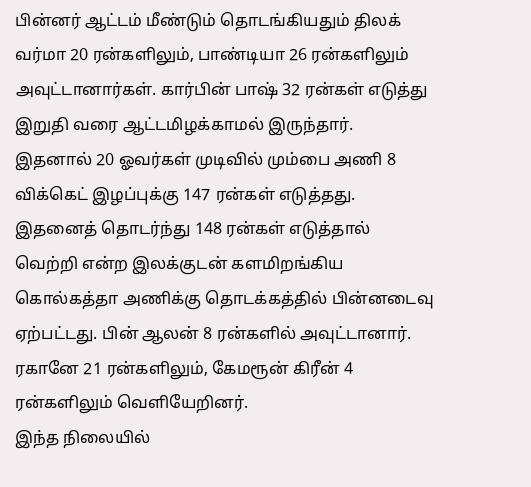பின்னர் ஆட்டம் மீண்டும் தொடங்கியதும் திலக் வர்மா 20 ரன்களிலும், பாண்டியா 26 ரன்களிலும் அவுட்டானார்கள். கார்பின் பாஷ் 32 ரன்கள் எடுத்து இறுதி வரை ஆட்டமிழக்காமல் இருந்தார். இதனால் 20 ஓவர்கள் முடிவில் மும்பை அணி 8 விக்கெட் இழப்புக்கு 147 ரன்கள் எடுத்தது.
இதனைத் தொடர்ந்து 148 ரன்கள் எடுத்தால் வெற்றி என்ற இலக்குடன் களமிறங்கிய கொல்கத்தா அணிக்கு தொடக்கத்தில் பின்னடைவு ஏற்பட்டது. பின் ஆலன் 8 ரன்களில் அவுட்டானார். ரகானே 21 ரன்களிலும், கேமரூன் கிரீன் 4 ரன்களிலும் வெளியேறினர்.
இந்த நிலையில்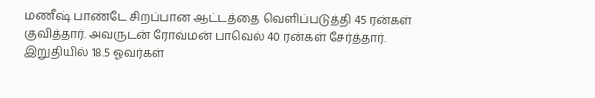மணீஷ் பாண்டே சிறப்பான ஆட்டத்தை வெளிப்படுத்தி 45 ரன்கள் குவித்தார். அவருடன் ரோவ்மன் பாவெல் 40 ரன்கள் சேர்த்தார்.
இறுதியில் 18.5 ஓவர்கள்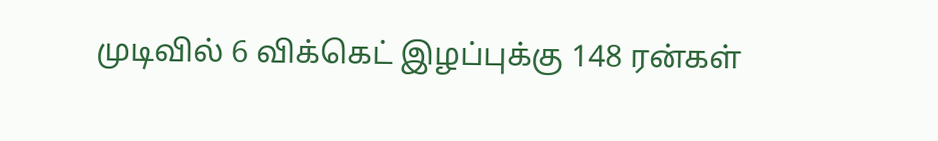முடிவில் 6 விக்கெட் இழப்புக்கு 148 ரன்கள்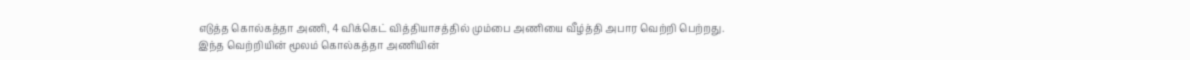எடுத்த கொல்கத்தா அணி, 4 விக்கெட் வித்தியாசத்தில் மும்பை அணியை வீழ்த்தி அபார வெற்றி பெற்றது.
இந்த வெற்றியின் மூலம் கொல்கத்தா அணியின்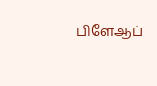பிளேஆப்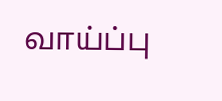வாய்ப்பு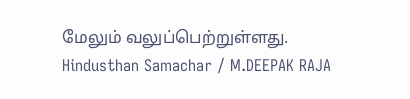மேலும் வலுப்பெற்றுள்ளது.
Hindusthan Samachar / M.DEEPAK RAJA